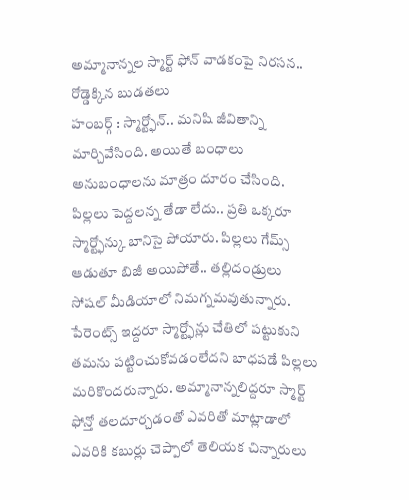అమ్మానాన్నల స్మార్ట్ ఫోన్ వాడకంపై నిరసన.. రోడ్డెక్కిన బుడతలు
హంబర్గ్ : స్మార్ట్ఫోన్.. మనిషి జీవితాన్ని మార్చివేసింది. అయితే బంధాలు అనుబంధాలను మాత్రం దూరం చేసింది. పిల్లలు పెద్దలన్న తేడా లేదు.. ప్రతి ఒక్కరూ స్మార్ట్ఫోన్కు బానిసై పోయారు. పిల్లలు గేమ్స్ ఆడుతూ బిజీ అయిపోతే.. తల్లిదండ్రులు సోషల్ మీడియాలో నిమగ్నమవుతున్నారు. పేరెంట్స్ ఇద్దరూ స్మార్ట్ఫోన్లు చేతిలో పట్టుకుని తమను పట్టించుకోవడంలేదని బాధపడే పిల్లలు మరికొందరున్నారు. అమ్మానాన్నలిద్దరూ స్మార్ట్ ఫోన్తో తలదూర్చడంతో ఎవరితో మాట్లాడాలో ఎవరికి కబుర్లు చెప్పాలో తెలియక చిన్నారులు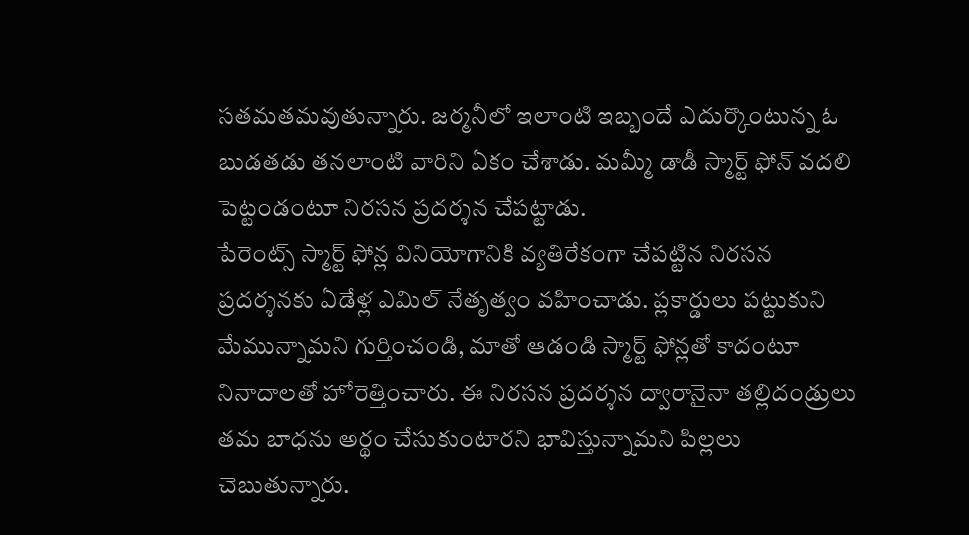సతమతమవుతున్నారు. జర్మనీలో ఇలాంటి ఇబ్బందే ఎదుర్కొంటున్న ఓ బుడతడు తనలాంటి వారిని ఏకం చేశాడు. మమ్మీ డాడీ స్మార్ట్ ఫోన్ వదలి పెట్టండంటూ నిరసన ప్రదర్శన చేపట్టాడు.
పేరెంట్స్ స్మార్ట్ ఫోన్ల వినియోగానికి వ్యతిరేకంగా చేపట్టిన నిరసన ప్రదర్శనకు ఏడేళ్ల ఎమిల్ నేతృత్వం వహించాడు. ప్లకార్డులు పట్టుకుని మేమున్నామని గుర్తించండి, మాతో ఆడండి స్మార్ట్ ఫోన్లతో కాదంటూ నినాదాలతో హోరెత్తించారు. ఈ నిరసన ప్రదర్శన ద్వారానైనా తల్లిదండ్రులు తమ బాధను అర్థం చేసుకుంటారని భావిస్తున్నామని పిల్లలు చెబుతున్నారు.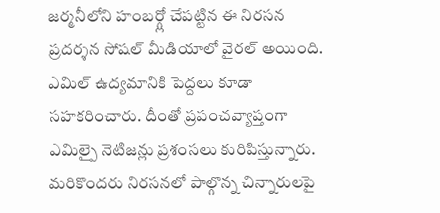జర్మనీలోని హంబర్గ్లో చేపట్టిన ఈ నిరసన ప్రదర్శన సోషల్ మీడియాలో వైరల్ అయింది. ఎమిల్ ఉద్యమానికి పెద్దలు కూడా సహకరించారు. దీంతో ప్రపంచవ్యాప్తంగా ఎమిల్పై నెటిజన్లు ప్రశంసలు కురిపిస్తున్నారు. మరికొందరు నిరసనలో పాల్గొన్న చిన్నారులపై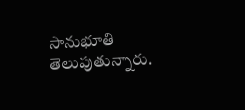సానుభూతి తెలుపుతున్నారు.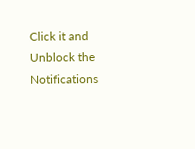Click it and Unblock the Notifications